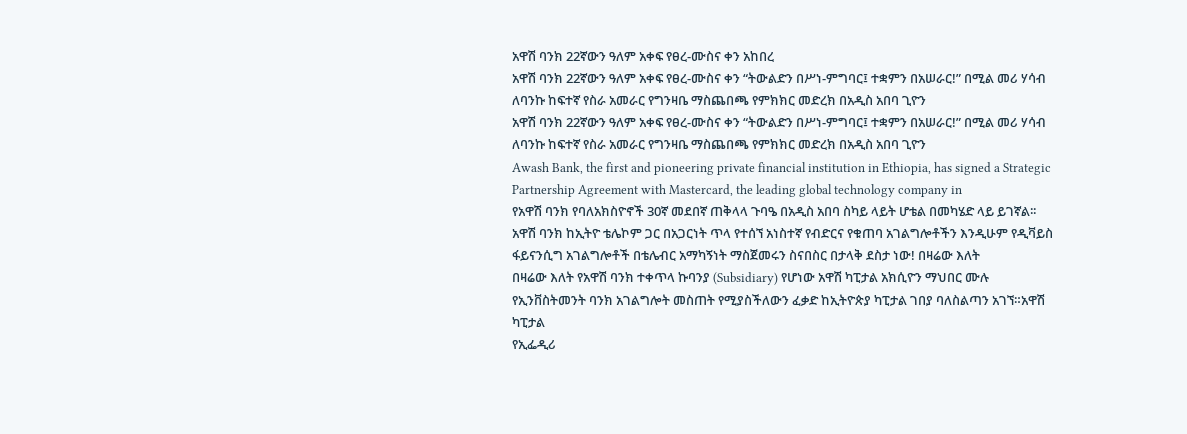አዋሽ ባንክ 22ኛውን ዓለም አቀፍ የፀረ-ሙስና ቀን አከበረ
አዋሽ ባንክ 22ኛውን ዓለም አቀፍ የፀረ-ሙስና ቀን “ትውልድን በሥነ-ምግባር፤ ተቋምን በአሠራር!” በሚል መሪ ሃሳብ ለባንኩ ከፍተኛ የስራ አመራር የግንዛቤ ማስጨበጫ የምክክር መድረክ በአዲስ አበባ ጊዮን
አዋሽ ባንክ 22ኛውን ዓለም አቀፍ የፀረ-ሙስና ቀን “ትውልድን በሥነ-ምግባር፤ ተቋምን በአሠራር!” በሚል መሪ ሃሳብ ለባንኩ ከፍተኛ የስራ አመራር የግንዛቤ ማስጨበጫ የምክክር መድረክ በአዲስ አበባ ጊዮን
Awash Bank, the first and pioneering private financial institution in Ethiopia, has signed a Strategic Partnership Agreement with Mastercard, the leading global technology company in
የአዋሽ ባንክ የባለአክስዮኖች 30ኛ መደበኛ ጠቅላላ ጉባዔ በአዲስ አበባ ስካይ ላይት ሆቴል በመካሄድ ላይ ይገኛል፡፡
አዋሽ ባንክ ከኢትዮ ቴሌኮም ጋር በአጋርነት ጥላ የተሰኘ አነስተኛ የብድርና የቁጠባ አገልግሎቶችን እንዲሁም የዲቫይስ ፋይናንሲግ አገልግሎቶች በቴሌብር አማካኝነት ማስጀመሩን ስናበስር በታላቅ ደስታ ነው! በዛሬው እለት
በዛሬው እለት የአዋሽ ባንክ ተቀጥላ ኩባንያ (Subsidiary) የሆነው አዋሽ ካፒታል አክሲዮን ማህበር ሙሉ የኢንቨስትመንት ባንክ አገልግሎት መስጠት የሚያስችለውን ፈቃድ ከኢትዮጵያ ካፒታል ገበያ ባለስልጣን አገኘ።አዋሽ ካፒታል
የኢፌዲሪ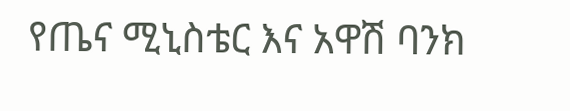የጤና ሚኒስቴር እና አዋሽ ባንክ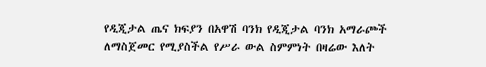የዲጂታል ጤና ክፍያን በአዋሽ ባንክ የዲጂታል ባንክ አማራጮች ለማስጀመር የሚያስችል የሥራ ውል ስምምነት በዛሬው እለት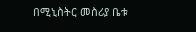በሚኒስትር መስሪያ ቤቱ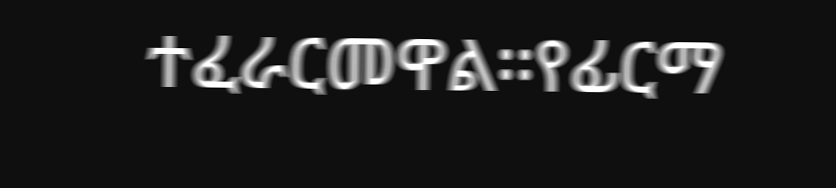ተፈራርመዋል፡፡የፊርማ